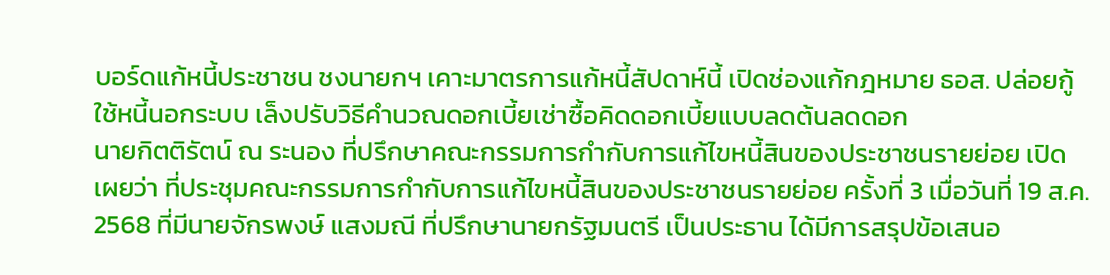บอร์ดแก้หนี้ประชาชน ชงนายกฯ เคาะมาตรการแก้หนี้สัปดาห์นี้ เปิดช่องแก้กฎหมาย ธอส. ปล่อยกู้ใช้หนี้นอกระบบ เล็งปรับวิธีคำนวณดอกเบี้ยเช่าซื้อคิดดอกเบี้ยแบบลดต้นลดดอก
นายกิตติรัตน์ ณ ระนอง ที่ปรึกษาคณะกรรมการกำกับการแก้ไขหนี้สินของประชาชนรายย่อย เปิดเผยว่า ที่ประชุมคณะกรรมการกำกับการแก้ไขหนี้สินของประชาชนรายย่อย ครั้งที่ 3 เมื่อวันที่ 19 ส.ค. 2568 ที่มีนายจักรพงษ์ แสงมณี ที่ปรึกษานายกรัฐมนตรี เป็นประธาน ได้มีการสรุปข้อเสนอ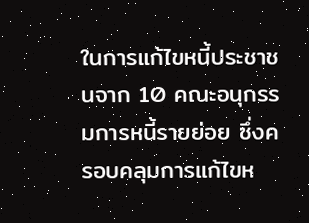ในการแก้ไขหนี้ประชาชนจาก 10 คณะอนุกรรมการหนี้รายย่อย ซึ่งครอบคลุมการแก้ไขห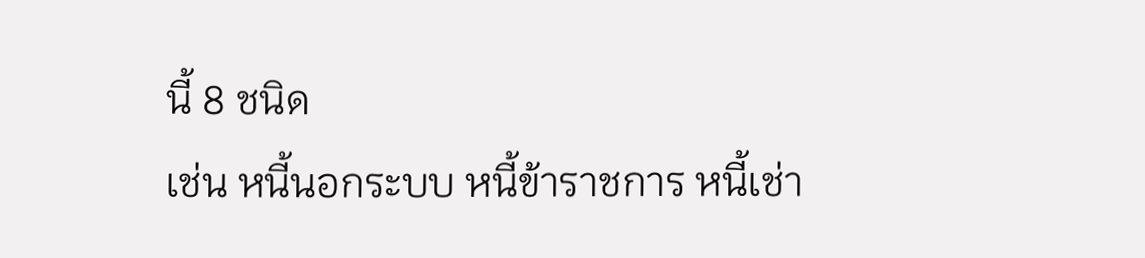นี้ 8 ชนิด
เช่น หนี้นอกระบบ หนี้ข้าราชการ หนี้เช่า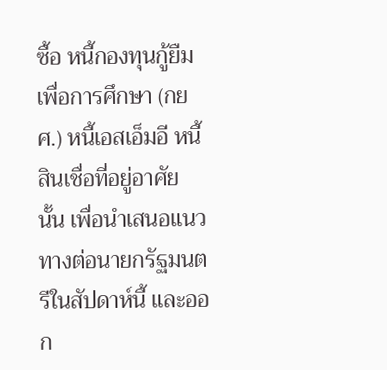ซื้อ หนี้กองทุนกู้ยืมเพื่อการศึกษา (กยศ.) หนี้เอสเอ็มอี หนี้สินเชื่อที่อยู่อาศัย นั้น เพื่อนำเสนอแนวทางต่อนายกรัฐมนตรีในสัปดาห์นี้ และออก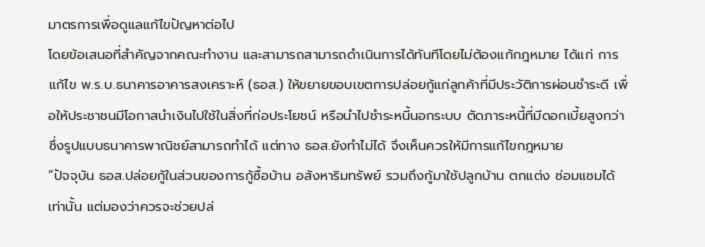มาตรการเพื่อดูแลแก้ไขปัญหาต่อไป
โดยข้อเสนอที่สำคัญจากคณะทำงาน และสามารถสามารถดำเนินการได้ทันทีโดยไม่ต้องแก้กฎหมาย ได้แก่ การแก้ไข พ.ร.บ.ธนาคารอาคารสงเคราะห์ (ธอส.) ให้ขยายขอบเขตการปล่อยกู้แก่ลูกค้าที่มีประวัติการผ่อนชำระดี เพื่อให้ประชาชนมีโอกาสนำเงินไปใช้ในสิ่งที่ก่อประโยชน์ หรือนำไปชำระหนี้นอกระบบ ตัดภาระหนี้ที่มีดอกเบี้ยสูงกว่า ซึ่งรูปแบบธนาคารพาณิชย์สามารถทำได้ แต่ทาง ธอส.ยังทำไม่ได้ จึงเห็นควรให้มีการแก้ไขกฎหมาย
“ปัจจุบัน ธอส.ปล่อยกู้ในส่วนของการกู้ซื้อบ้าน อสังหาริมทรัพย์ รวมถึงกู้มาใช้ปลูกบ้าน ตกแต่ง ซ่อมแซมได้เท่านั้น แต่มองว่าควรจะช่วยปล่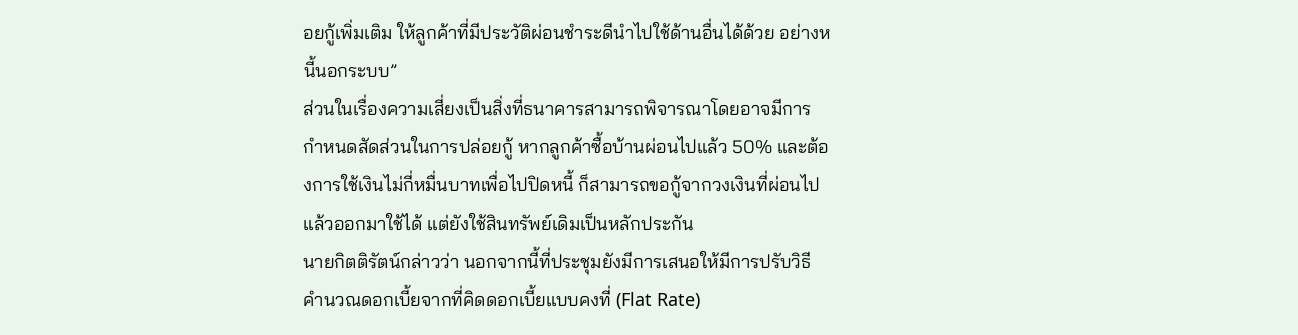อยกู้เพิ่มเติม ให้ลูกค้าที่มีประวัติผ่อนชำระดีนำไปใช้ด้านอื่นได้ด้วย อย่างหนี้นอกระบบ”
ส่วนในเรื่องความเสี่ยงเป็นสิ่งที่ธนาคารสามารถพิจารณาโดยอาจมีการกำหนดสัดส่วนในการปล่อยกู้ หากลูกค้าซื้อบ้านผ่อนไปแล้ว 50% และต้องการใช้เงินไม่กี่หมื่นบาทเพื่อไปปิดหนี้ ก็สามารถขอกู้จากวงเงินที่ผ่อนไปแล้วออกมาใช้ได้ แต่ยังใช้สินทรัพย์เดิมเป็นหลักประกัน
นายกิตติรัตน์กล่าวว่า นอกจากนี้ที่ประชุมยังมีการเสนอให้มีการปรับวิธีคำนวณดอกเบี้ยจากที่คิดดอกเบี้ยแบบคงที่ (Flat Rate)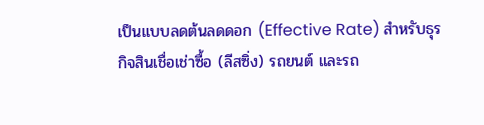เป็นแบบลดต้นลดดอก (Effective Rate) สำหรับธุรกิจสินเชื่อเช่าซื้อ (ลีสซิ่ง) รถยนต์ และรถ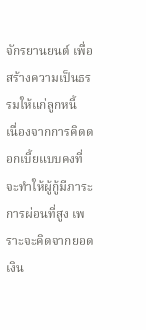จักรยานยนต์ เพื่อสร้างความเป็นธรรมให้แก่ลูกหนี้
เนื่องจากการคิดดอกเบี้ยแบบคงที่จะทำให้ผู้กู้มีภาระการผ่อนที่สูง เพราะจะคิดจากยอดเงิน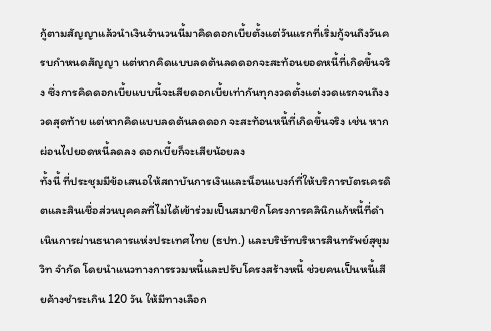กู้ตามสัญญาแล้วนำเงินจำนวนนี้มาคิดดอกเบี้ยตั้งแต่วันแรกที่เริ่มกู้จนถึงวันครบกำหนดสัญญา แต่หากคิดแบบลดต้นลดดอกจะสะท้อนยอดหนี้ที่เกิดขึ้นจริง ซึ่งการคิดดอกเบี้ยแบบนี้จะเสียดอกเบี้ยเท่ากันทุกงวดตั้งแต่งวดแรกจนถึงงวดสุดท้าย แต่หากคิดแบบลดต้นลดดอก จะสะท้อนหนี้ที่เกิดขึ้นจริง เช่น หากผ่อนไปยอดหนี้ลดลง ดอกเบี้ยก็จะเสียน้อยลง
ทั้งนี้ ที่ประชุมมีข้อเสนอให้สถาบันการเงินและน็อนแบงก์ที่ให้บริการบัตรเครดิตและสินเชื่อส่วนบุคคลที่ไม่ได้เข้าร่วมเป็นสมาชิกโครงการคลินิกแก้หนี้ที่ดำเนินการผ่านธนาคารแห่งประเทศไทย (ธปท.) และบริษัทบริหารสินทรัพย์สุขุมวิท จำกัด โดยนำแนวทางการรวมหนี้และปรับโครงสร้างหนี้ ช่วยคนเป็นหนี้เสียค้างชำระเกิน 120 วัน ให้มีทางเลือก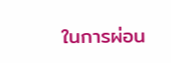ในการผ่อน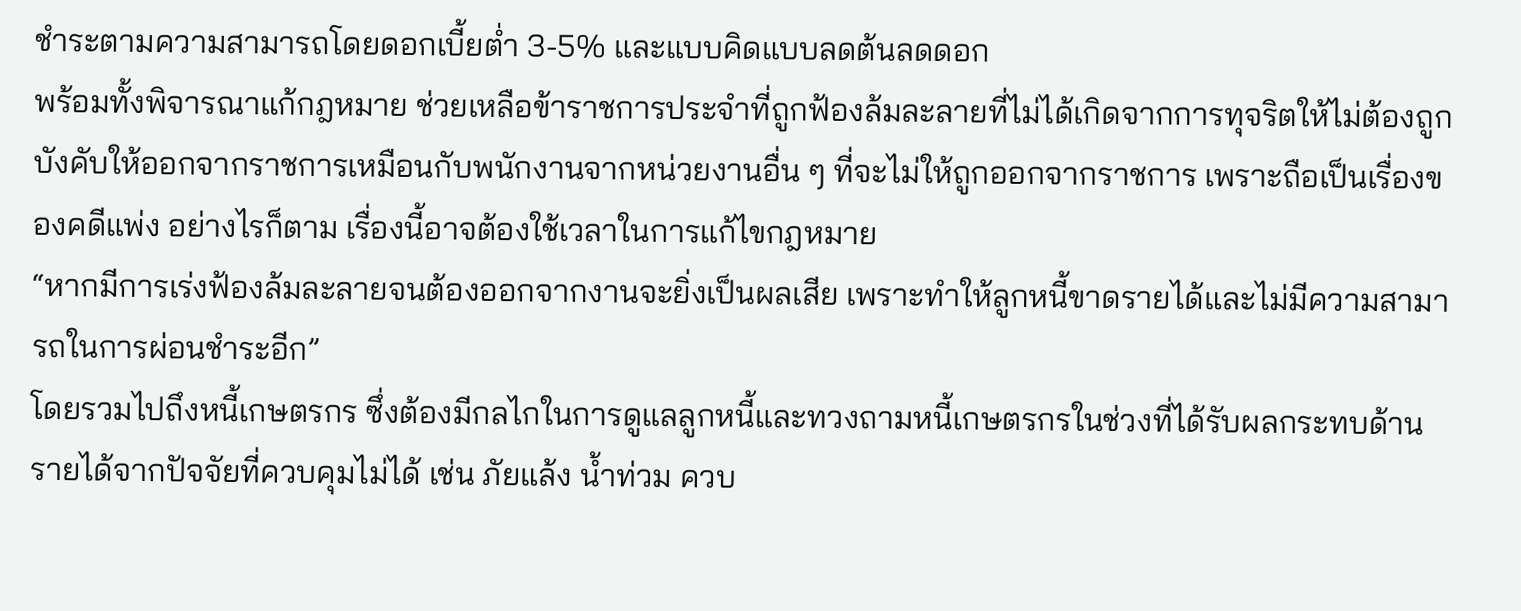ชำระตามความสามารถโดยดอกเบี้ยต่ำ 3-5% และแบบคิดแบบลดต้นลดดอก
พร้อมทั้งพิจารณาแก้กฎหมาย ช่วยเหลือข้าราชการประจำที่ถูกฟ้องล้มละลายที่ไม่ได้เกิดจากการทุจริตให้ไม่ต้องถูกบังคับให้ออกจากราชการเหมือนกับพนักงานจากหน่วยงานอื่น ๆ ที่จะไม่ให้ถูกออกจากราชการ เพราะถือเป็นเรื่องของคดีแพ่ง อย่างไรก็ตาม เรื่องนี้อาจต้องใช้เวลาในการแก้ไขกฎหมาย
“หากมีการเร่งฟ้องล้มละลายจนต้องออกจากงานจะยิ่งเป็นผลเสีย เพราะทำให้ลูกหนี้ขาดรายได้และไม่มีความสามารถในการผ่อนชำระอีก”
โดยรวมไปถึงหนี้เกษตรกร ซึ่งต้องมีกลไกในการดูแลลูกหนี้และทวงถามหนี้เกษตรกรในช่วงที่ได้รับผลกระทบด้านรายได้จากปัจจัยที่ควบคุมไม่ได้ เช่น ภัยแล้ง น้ำท่วม ควบ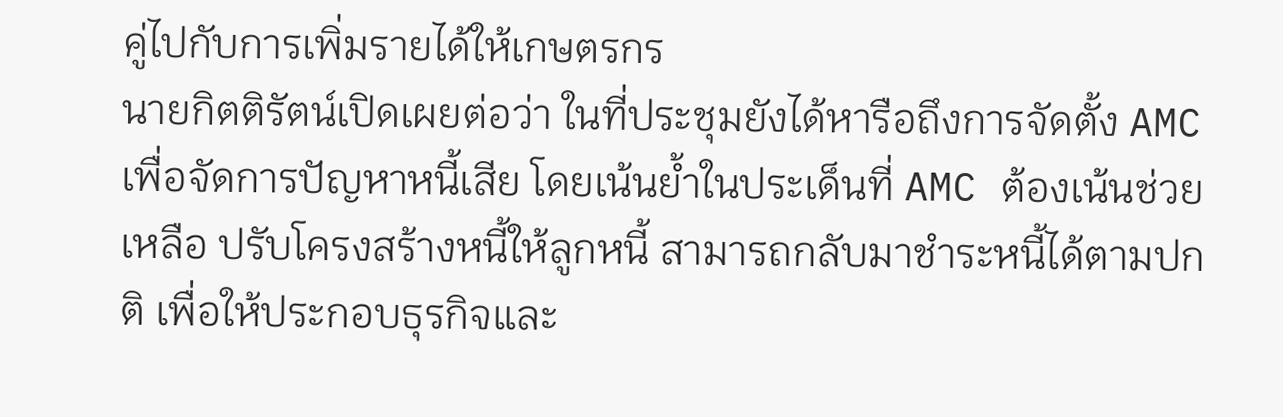คู่ไปกับการเพิ่มรายได้ให้เกษตรกร
นายกิตติรัตน์เปิดเผยต่อว่า ในที่ประชุมยังได้หารือถึงการจัดตั้ง AMC เพื่อจัดการปัญหาหนี้เสีย โดยเน้นย้ำในประเด็นที่ AMC ต้องเน้นช่วยเหลือ ปรับโครงสร้างหนี้ให้ลูกหนี้ สามารถกลับมาชำระหนี้ได้ตามปกติ เพื่อให้ประกอบธุรกิจและ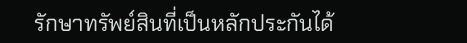รักษาทรัพย์สินที่เป็นหลักประกันได้